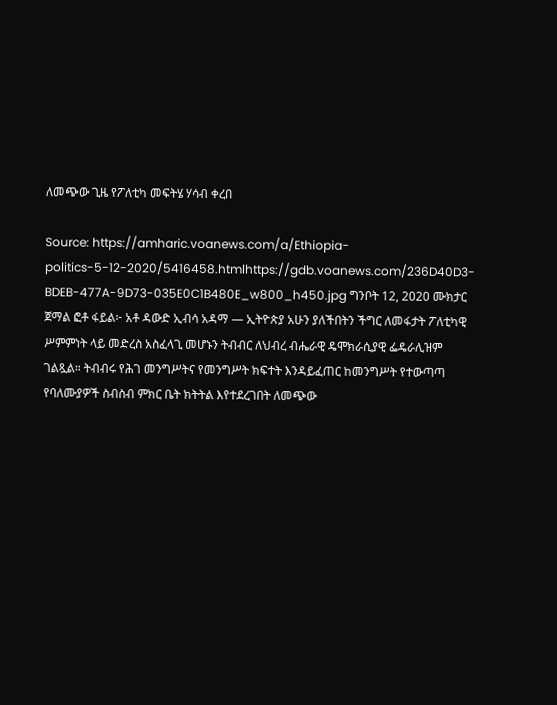ለመጭው ጊዜ የፖለቲካ መፍትሄ ሃሳብ ቀረበ

Source: https://amharic.voanews.com/a/Ethiopia-politics-5-12-2020/5416458.htmlhttps://gdb.voanews.com/236D40D3-BDEB-477A-9D73-035E0C1B480E_w800_h450.jpg ግንቦት 12, 2020 ሙክታር ጀማል ፎቶ ፋይል፦ አቶ ዳውድ ኢብሳ አዳማ — ኢትዮጵያ አሁን ያለችበትን ችግር ለመፋታት ፖለቲካዊ ሥምምነት ላይ መድረስ አስፈላጊ መሆኑን ትብብር ለህብረ ብሔራዊ ዴሞክራሲያዊ ፌዴራሊዝም ገልጿል። ትብብሩ የሕገ መንግሥትና የመንግሥት ክፍተት እንዳይፈጠር ከመንግሥት የተውጣጣ የባለሙያዎች ስብስብ ምክር ቤት ክትትል እየተደረገበት ለመጭው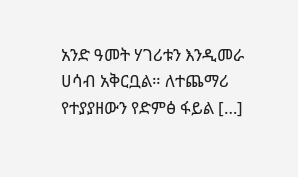አንድ ዓመት ሃገሪቱን እንዲመራ ሀሳብ አቅርቧል። ለተጨማሪ የተያያዘውን የድምፅ ፋይል […]